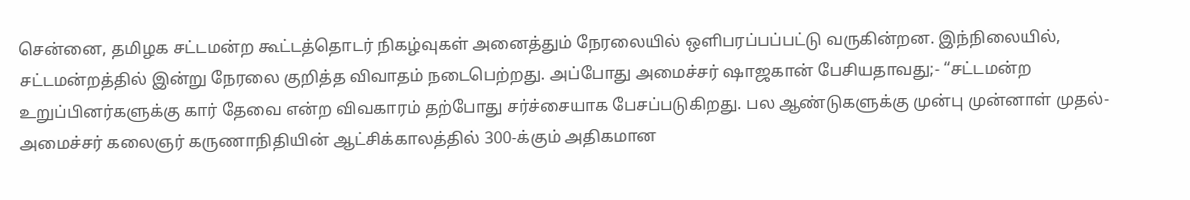சென்னை, தமிழக சட்டமன்ற கூட்டத்தொடர் நிகழ்வுகள் அனைத்தும் நேரலையில் ஒளிபரப்பப்பட்டு வருகின்றன. இந்நிலையில், சட்டமன்றத்தில் இன்று நேரலை குறித்த விவாதம் நடைபெற்றது. அப்போது அமைச்சர் ஷாஜகான் பேசியதாவது;- “சட்டமன்ற உறுப்பினர்களுக்கு கார் தேவை என்ற விவகாரம் தற்போது சர்ச்சையாக பேசப்படுகிறது. பல ஆண்டுகளுக்கு முன்பு முன்னாள் முதல்-அமைச்சர் கலைஞர் கருணாநிதியின் ஆட்சிக்காலத்தில் 300-க்கும் அதிகமான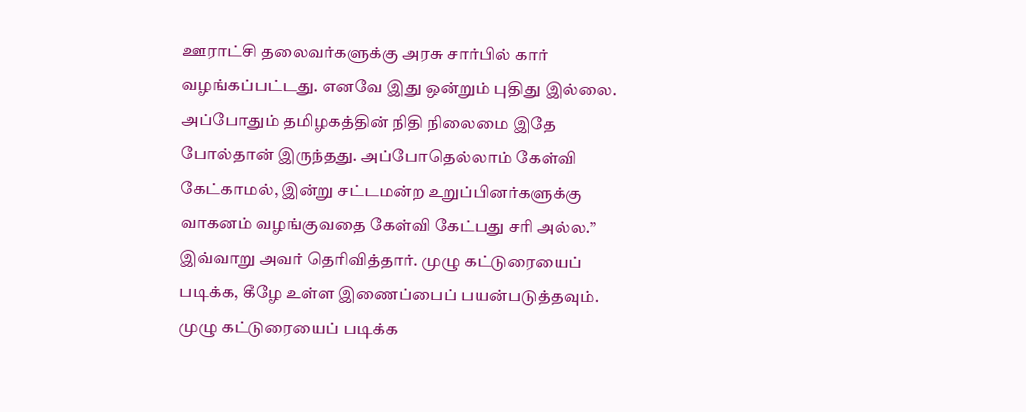ஊராட்சி தலைவர்களுக்கு அரசு சார்பில் கார் வழங்கப்பட்டது. எனவே இது ஒன்றும் புதிது இல்லை. அப்போதும் தமிழகத்தின் நிதி நிலைமை இதே போல்தான் இருந்தது. அப்போதெல்லாம் கேள்வி கேட்காமல், இன்று சட்டமன்ற உறுப்பினர்களுக்கு வாகனம் வழங்குவதை கேள்வி கேட்பது சரி அல்ல.” இவ்வாறு அவர் தெரிவித்தார். முழு கட்டுரையைப் படிக்க, கீழே உள்ள இணைப்பைப் பயன்படுத்தவும்.
முழு கட்டுரையைப் படிக்க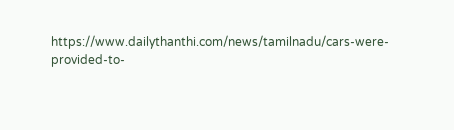https://www.dailythanthi.com/news/tamilnadu/cars-were-provided-to-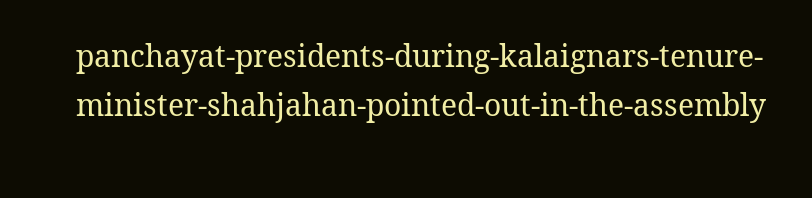panchayat-presidents-during-kalaignars-tenure-minister-shahjahan-pointed-out-in-the-assembly